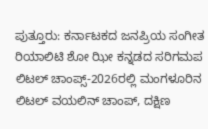ಪುತ್ತೂರು: ಕರ್ನಾಟಕದ ಜನಪ್ರಿಯ ಸಂಗೀತ ರಿಯಾಲಿಟಿ ಶೋ ಝೀ ಕನ್ನಡದ ಸರಿಗಮಪ ಲಿಟಲ್ ಚಾಂಪ್ಸ್-2026ರಲ್ಲಿ ಮಂಗಳೂರಿನ ಲಿಟಲ್ ವಯಲಿನ್ ಚಾಂಪ್, ದಕ್ಷಿಣ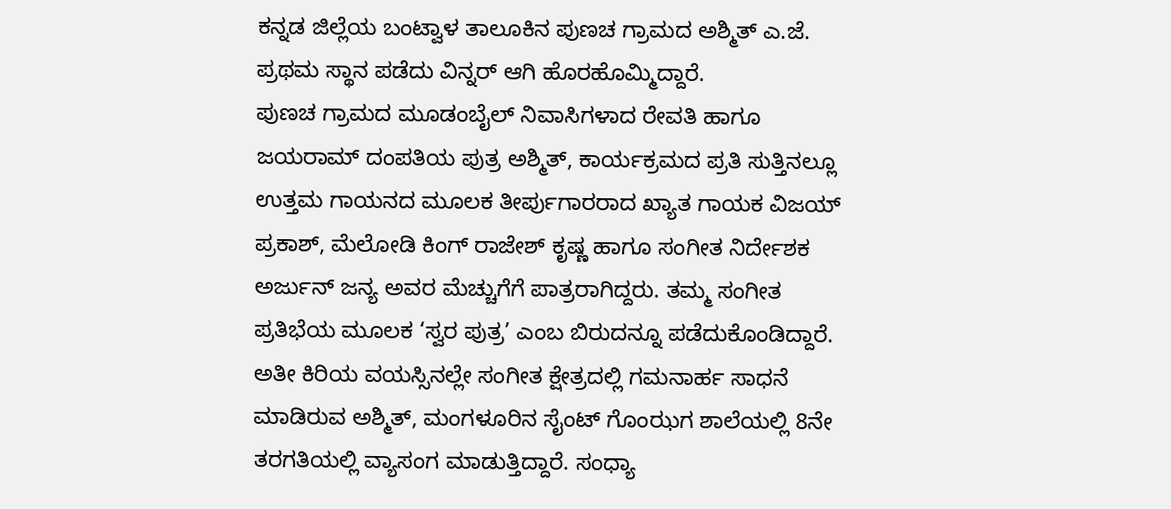ಕನ್ನಡ ಜಿಲ್ಲೆಯ ಬಂಟ್ವಾಳ ತಾಲೂಕಿನ ಪುಣಚ ಗ್ರಾಮದ ಅಶ್ಮಿತ್ ಎ.ಜೆ. ಪ್ರಥಮ ಸ್ಥಾನ ಪಡೆದು ವಿನ್ನರ್ ಆಗಿ ಹೊರಹೊಮ್ಮಿದ್ದಾರೆ.
ಪುಣಚ ಗ್ರಾಮದ ಮೂಡಂಬೈಲ್ ನಿವಾಸಿಗಳಾದ ರೇವತಿ ಹಾಗೂ ಜಯರಾಮ್ ದಂಪತಿಯ ಪುತ್ರ ಅಶ್ಮಿತ್, ಕಾರ್ಯಕ್ರಮದ ಪ್ರತಿ ಸುತ್ತಿನಲ್ಲೂ ಉತ್ತಮ ಗಾಯನದ ಮೂಲಕ ತೀರ್ಪುಗಾರರಾದ ಖ್ಯಾತ ಗಾಯಕ ವಿಜಯ್ ಪ್ರಕಾಶ್, ಮೆಲೋಡಿ ಕಿಂಗ್ ರಾಜೇಶ್ ಕೃಷ್ಣ ಹಾಗೂ ಸಂಗೀತ ನಿರ್ದೇಶಕ ಅರ್ಜುನ್ ಜನ್ಯ ಅವರ ಮೆಚ್ಚುಗೆಗೆ ಪಾತ್ರರಾಗಿದ್ದರು. ತಮ್ಮ ಸಂಗೀತ ಪ್ರತಿಭೆಯ ಮೂಲಕ ‘ಸ್ವರ ಪುತ್ರ’ ಎಂಬ ಬಿರುದನ್ನೂ ಪಡೆದುಕೊಂಡಿದ್ದಾರೆ.
ಅತೀ ಕಿರಿಯ ವಯಸ್ಸಿನಲ್ಲೇ ಸಂಗೀತ ಕ್ಷೇತ್ರದಲ್ಲಿ ಗಮನಾರ್ಹ ಸಾಧನೆ ಮಾಡಿರುವ ಅಶ್ಮಿತ್, ಮಂಗಳೂರಿನ ಸೈಂಟ್ ಗೊಂಝಗ ಶಾಲೆಯಲ್ಲಿ 8ನೇ ತರಗತಿಯಲ್ಲಿ ವ್ಯಾಸಂಗ ಮಾಡುತ್ತಿದ್ದಾರೆ. ಸಂಧ್ಯಾ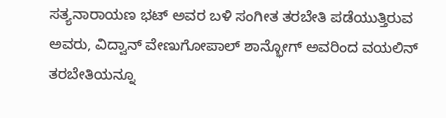ಸತ್ಯನಾರಾಯಣ ಭಟ್ ಅವರ ಬಳಿ ಸಂಗೀತ ತರಬೇತಿ ಪಡೆಯುತ್ತಿರುವ ಅವರು, ವಿದ್ವಾನ್ ವೇಣುಗೋಪಾಲ್ ಶಾನ್ಭೋಗ್ ಅವರಿಂದ ವಯಲಿನ್ ತರಬೇತಿಯನ್ನೂ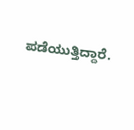ಪಡೆಯುತ್ತಿದ್ದಾರೆ.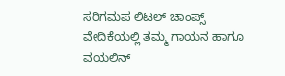ಸರಿಗಮಪ ಲಿಟಲ್ ಚಾಂಪ್ಸ್ ವೇದಿಕೆಯಲ್ಲಿ ತಮ್ಮ ಗಾಯನ ಹಾಗೂ ವಯಲಿನ್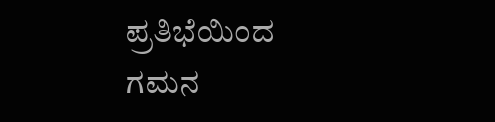ಪ್ರತಿಭೆಯಿಂದ ಗಮನ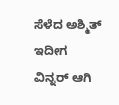ಸೆಳೆದ ಅಶ್ಮಿತ್ ಇದೀಗ ವಿನ್ನರ್ ಆಗಿ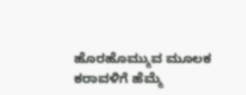ಹೊರಹೊಮ್ಮುವ ಮೂಲಕ ಕರಾವಳಿಗೆ ಹೆಮ್ಮೆ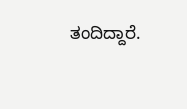ತಂದಿದ್ದಾರೆ.